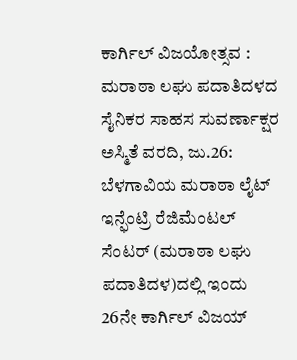ಕಾರ್ಗಿಲ್ ವಿಜಯೋತ್ಸವ : ಮರಾಠಾ ಲಘು ಪದಾತಿದಳದ ಸೈನಿಕರ ಸಾಹಸ ಸುವರ್ಣಾಕ್ಷರ
ಅಸ್ಮಿತೆ ವರದಿ, ಜು.26: ಬೆಳಗಾವಿಯ ಮರಾಠಾ ಲೈಟ್ ಇನ್ಫೆಂಟ್ರಿ ರೆಜಿಮೆಂಟಲ್ ಸೆಂಟರ್ (ಮರಾಠಾ ಲಘು ಪದಾತಿದಳ)ದಲ್ಲಿ ಇಂದು 26ನೇ ಕಾರ್ಗಿಲ್ ವಿಜಯ್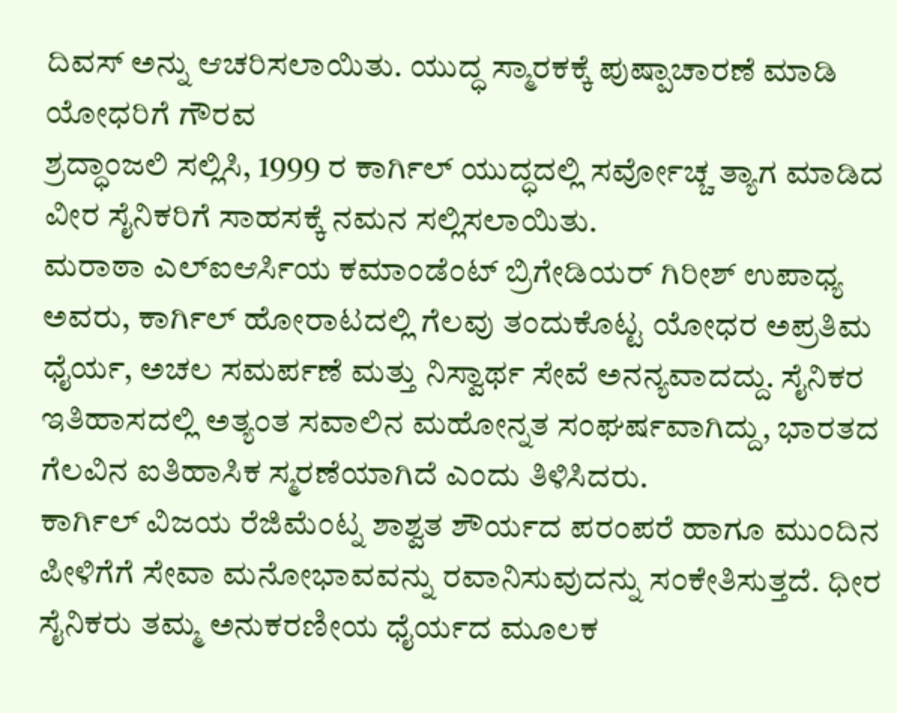ದಿವಸ್ ಅನ್ನು ಆಚರಿಸಲಾಯಿತು. ಯುದ್ಧ ಸ್ಮಾರಕಕ್ಕೆ ಪುಷ್ಪಾಚಾರಣೆ ಮಾಡಿ ಯೋಧರಿಗೆ ಗೌರವ
ಶ್ರದ್ಧಾಂಜಲಿ ಸಲ್ಲಿಸಿ, 1999 ರ ಕಾರ್ಗಿಲ್ ಯುದ್ಧದಲ್ಲಿ ಸರ್ವೋಚ್ಚ ತ್ಯಾಗ ಮಾಡಿದ ವೀರ ಸೈನಿಕರಿಗೆ ಸಾಹಸಕ್ಕೆ ನಮನ ಸಲ್ಲಿಸಲಾಯಿತು.
ಮರಾಠಾ ಎಲ್ಐಆರ್ಸಿಯ ಕಮಾಂಡೆಂಟ್ ಬ್ರಿಗೇಡಿಯರ್ ಗಿರೀಶ್ ಉಪಾಧ್ಯ ಅವರು, ಕಾರ್ಗಿಲ್ ಹೋರಾಟದಲ್ಲಿ ಗೆಲವು ತಂದುಕೊಟ್ಟ ಯೋಧರ ಅಪ್ರತಿಮ ಧೈರ್ಯ, ಅಚಲ ಸಮರ್ಪಣೆ ಮತ್ತು ನಿಸ್ವಾರ್ಥ ಸೇವೆ ಅನನ್ಯವಾದದ್ದು. ಸೈನಿಕರ ಇತಿಹಾಸದಲ್ಲಿ ಅತ್ಯಂತ ಸವಾಲಿನ ಮಹೋನ್ನತ ಸಂಘರ್ಷವಾಗಿದ್ದು, ಭಾರತದ ಗೆಲವಿನ ಐತಿಹಾಸಿಕ ಸ್ಮರಣೆಯಾಗಿದೆ ಎಂದು ತಿಳಿಸಿದರು.
ಕಾರ್ಗಿಲ್ ವಿಜಯ ರೆಜಿಮೆಂಟ್ನ ಶಾಶ್ವತ ಶೌರ್ಯದ ಪರಂಪರೆ ಹಾಗೂ ಮುಂದಿನ ಪೀಳಿಗೆಗೆ ಸೇವಾ ಮನೋಭಾವವನ್ನು ರವಾನಿಸುವುದನ್ನು ಸಂಕೇತಿಸುತ್ತದೆ. ಧೀರ ಸೈನಿಕರು ತಮ್ಮ ಅನುಕರಣೀಯ ಧೈರ್ಯದ ಮೂಲಕ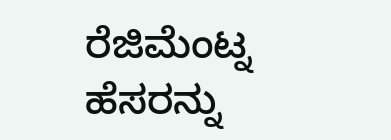ರೆಜಿಮೆಂಟ್ನ ಹೆಸರನ್ನು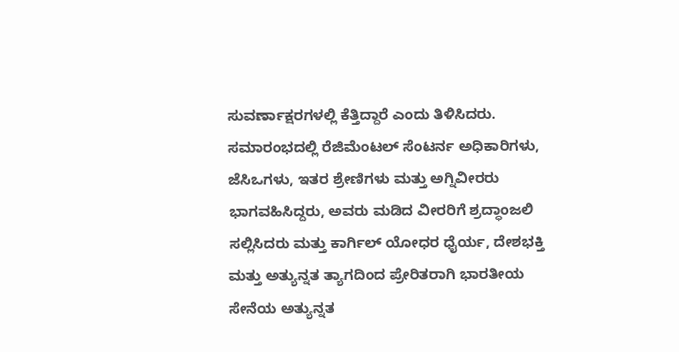ಸುವರ್ಣಾಕ್ಷರಗಳಲ್ಲಿ ಕೆತ್ತಿದ್ದಾರೆ ಎಂದು ತಿಳಿಸಿದರು.
ಸಮಾರಂಭದಲ್ಲಿ ರೆಜಿಮೆಂಟಲ್ ಸೆಂಟರ್ನ ಅಧಿಕಾರಿಗಳು, ಜೆಸಿಒಗಳು, ಇತರ ಶ್ರೇಣಿಗಳು ಮತ್ತು ಅಗ್ನಿವೀರರು ಭಾಗವಹಿಸಿದ್ದರು, ಅವರು ಮಡಿದ ವೀರರಿಗೆ ಶ್ರದ್ಧಾಂಜಲಿ ಸಲ್ಲಿಸಿದರು ಮತ್ತು ಕಾರ್ಗಿಲ್ ಯೋಧರ ಧೈರ್ಯ, ದೇಶಭಕ್ತಿ ಮತ್ತು ಅತ್ಯುನ್ನತ ತ್ಯಾಗದಿಂದ ಪ್ರೇರಿತರಾಗಿ ಭಾರತೀಯ ಸೇನೆಯ ಅತ್ಯುನ್ನತ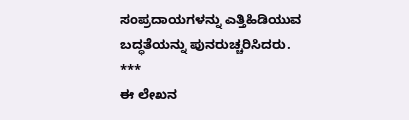ಸಂಪ್ರದಾಯಗಳನ್ನು ಎತ್ತಿಹಿಡಿಯುವ ಬದ್ಧತೆಯನ್ನು ಪುನರುಚ್ಚರಿಸಿದರು.
***
ಈ ಲೇಖನ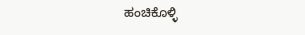ಹಂಚಿಕೊಳ್ಳಿ